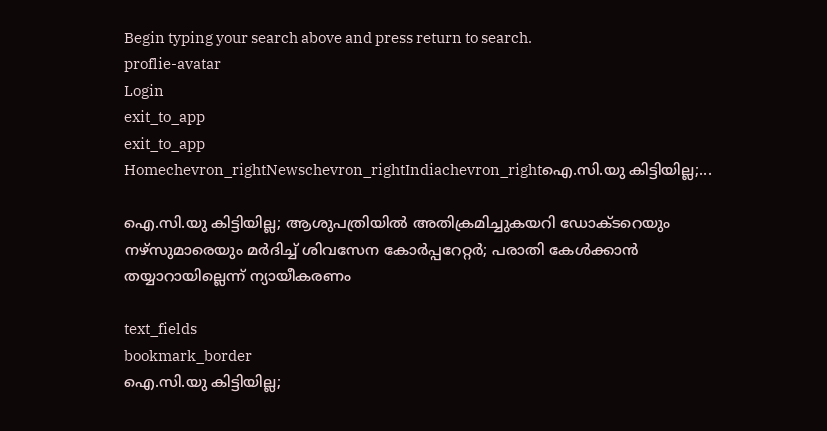Begin typing your search above and press return to search.
proflie-avatar
Login
exit_to_app
exit_to_app
Homechevron_rightNewschevron_rightIndiachevron_rightഐ.സി.യു കിട്ടിയില്ല;...

ഐ.സി.യു കിട്ടിയില്ല; ആശുപത്രിയിൽ അതിക്രമിച്ചുകയറി ഡോക്ടറെയും നഴ്സുമാരെയും മർദിച്ച് ശിവസേന കോർപ്പറേറ്റർ; പരാതി കേൾക്കാൻ തയ്യാറായില്ലെന്ന് ന്യായീകരണം

text_fields
bookmark_border
ഐ.സി.യു കിട്ടിയില്ല;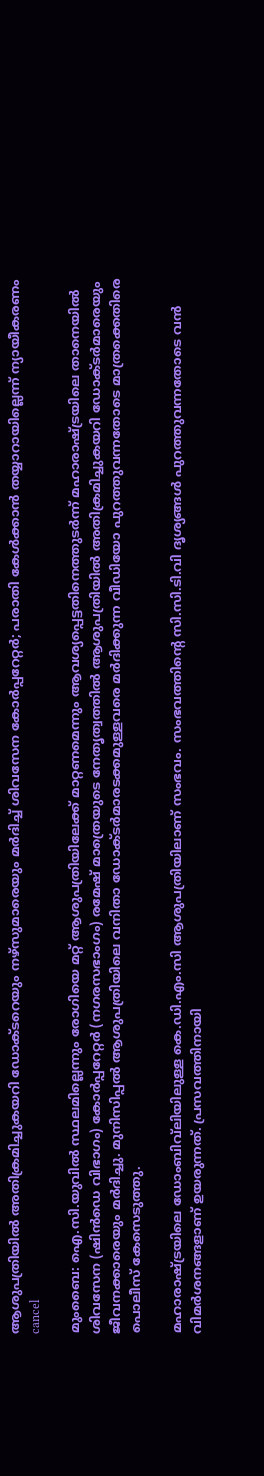ആശുപത്രിയിൽ അതിക്രമിച്ചുകയറി ഡോക്ടറെയും നഴ്സുമാരെയും മർദിച്ച് ശിവസേന കോർപ്പറേറ്റർ; പരാതി കേൾക്കാൻ തയ്യാറായില്ലെന്ന് ന്യായീകരണം
cancel

മുംബൈ: ഐ.സി.യുവിൽ സ്ഥലമില്ലെന്നും രോഗിയെ മറ്റ് ആശുപത്രിയിലേക്ക് മാറ്റണമെന്നും ആവശ്യപ്പെട്ടതിനെത്തുടർന്ന് മഹാരാഷ്ട്രയിലെ താനെയിൽ ശിവസേന (ഷിൻഡെ വിഭാഗം) കോർപ്പറേറ്റർ (നഗരസഭാംഗം) രമേഷ് മാത്രെയുടെ നേതൃത്വത്തിൽ ആശുപത്രിയിൽ അതിക്രമിച്ചുകയറി ഡോക്ടർമാരെയും ജീവനക്കാരെയും മർദിച്ചു. മുനിസിപ്പൽ ആശുപത്രിയിലെ വനിതാ ഡോക്ടർമാരടക്കമുള്ളവരെ മർദിക്കുന്ന വീഡിയോ പുറത്തുവന്നതോടെ മാത്രക്കെതിരെ പൊലീസ് കേസെടുത്തു.

മഹാരാഷ്ട്രയിലെ ഡോംബിവ്‌ലിയിലുള്ള കെ.ഡി.എം.സി ആശുപത്രിയിലാണ് സംഭവം. സംഭവത്തിന്റെ സി.സി.ടി.വി ദൃശ്യങ്ങൾ പുറത്തുവന്നതോടെ വൻ വിമർശനങ്ങളാണ് ഉയരുന്നത്. പ്രസവത്തിനായി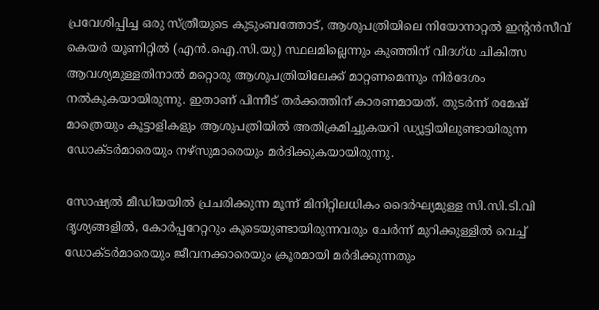പ്രവേശിപ്പിച്ച ഒരു സ്ത്രീയുടെ കുടുംബത്തോട്, ആശുപത്രിയിലെ നിയോനാറ്റൽ ഇന്റൻസീവ് കെയർ യൂണിറ്റിൽ (എൻ.ഐ.സി.യു) സ്ഥലമില്ലെന്നും കുഞ്ഞിന് വിദഗ്ധ ചികിത്സ ആവശ്യമുള്ളതിനാൽ മറ്റൊരു ആശുപത്രിയിലേക്ക് മാറ്റണമെന്നും നിർദേശം നൽകുകയായിരുന്നു. ഇതാണ് പിന്നീട് തർക്കത്തിന് കാരണമായത്. തുടർന്ന് രമേഷ് മാത്രെയും കൂട്ടാളികളും ആശുപത്രിയിൽ അതിക്രമിച്ചുകയറി ഡ്യൂട്ടിയിലുണ്ടായിരുന്ന ഡോക്ടർമാരെയും നഴ്സുമാരെയും മർദിക്കുകയായിരുന്നു.

സോഷ്യൽ മീഡിയയിൽ പ്രചരിക്കുന്ന മൂന്ന് മിനിറ്റിലധികം ദൈർഘ്യമുള്ള സി.സി.ടി.വി ദൃശ്യങ്ങളിൽ, കോർപ്പറേറ്ററും കൂടെയുണ്ടായിരുന്നവരും ചേർന്ന് മുറിക്കുള്ളിൽ വെച്ച് ഡോക്ടർമാരെയും ജീവനക്കാരെയും ക്രൂരമായി മർദിക്കുന്നതും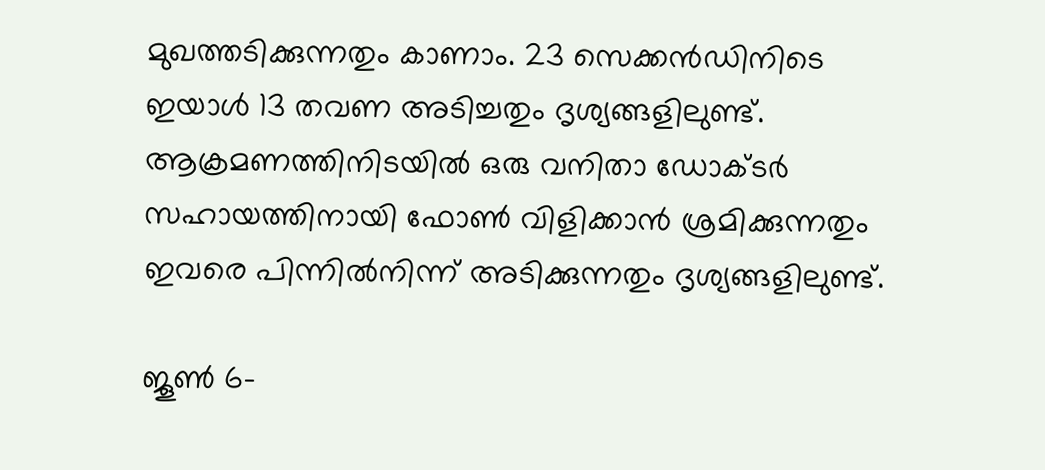മുഖത്തടിക്കുന്നതും കാണാം. 23 സെക്കൻഡിനിടെ ഇയാൾ 13 തവണ അടിച്ചതും ദൃശ്യങ്ങളിലുണ്ട്. ആക്രമണത്തിനിടയിൽ ഒരു വനിതാ ഡോക്ടർ സഹായത്തിനായി ഫോൺ വിളിക്കാൻ ശ്രമിക്കുന്നതും ഇവരെ പിന്നിൽനിന്ന് അടിക്കുന്നതും ദൃശ്യങ്ങളിലുണ്ട്.

ജൂൺ 6-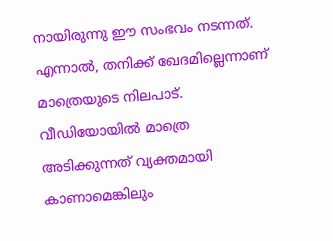നായിരുന്നു ഈ സംഭവം നടന്നത്. എന്നാൽ, തനിക്ക് ഖേദമില്ലെന്നാണ് മാത്രെയുടെ നിലപാട്. വീഡിയോയിൽ മാത്രെ അടിക്കുന്നത് വ്യക്തമായി കാണാമെങ്കിലും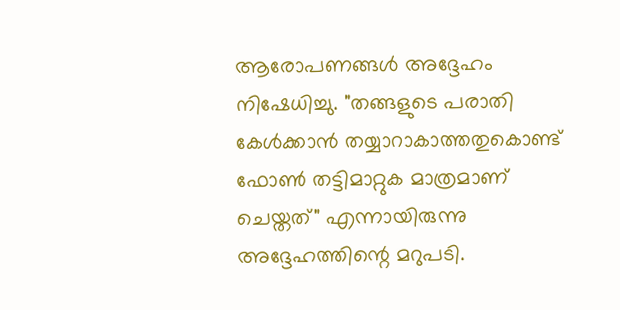ആരോപണങ്ങൾ അദ്ദേഹം നിഷേധിച്ചു. "തങ്ങളുടെ പരാതി കേൾക്കാൻ തയ്യാറാകാത്തതുകൊണ്ട് ഫോൺ തട്ടിമാറ്റുക മാത്രമാണ് ചെയ്തത്" എന്നായിരുന്നു അദ്ദേഹത്തിന്റെ മറുപടി.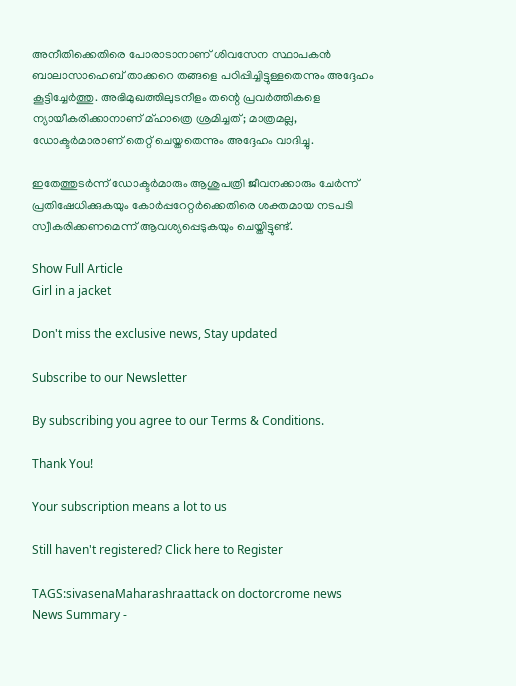അനീതിക്കെതിരെ പോരാടാനാണ് ശിവസേന സ്ഥാപകൻ ബാലാസാഹെബ് താക്കറെ തങ്ങളെ പഠിപ്പിച്ചിട്ടുള്ളതെന്നും അദ്ദേഹം കൂട്ടിച്ചേർത്തു. അഭിമുഖത്തിലുടനീളം തന്റെ പ്രവർത്തികളെ ന്യായീകരിക്കാനാണ് മ്ഹാത്രെ ശ്രമിച്ചത്; മാത്രമല്ല, ഡോക്ടർമാരാണ് തെറ്റ് ചെയ്തതെന്നും അദ്ദേഹം വാദിച്ചു.

ഇതേത്തുടർന്ന് ഡോക്ടർമാരും ആശുപത്രി ജീവനക്കാരും ചേർന്ന് പ്രതിഷേധിക്കുകയും കോർപ്പറേറ്റർക്കെതിരെ ശക്തമായ നടപടി സ്വീകരിക്കണമെന്ന് ആവശ്യപ്പെടുകയും ചെയ്തിട്ടുണ്ട്.

Show Full Article
Girl in a jacket

Don't miss the exclusive news, Stay updated

Subscribe to our Newsletter

By subscribing you agree to our Terms & Conditions.

Thank You!

Your subscription means a lot to us

Still haven't registered? Click here to Register

TAGS:sivasenaMaharashraattack on doctorcrome news
News Summary -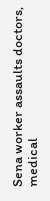Sena worker assaults doctors, medical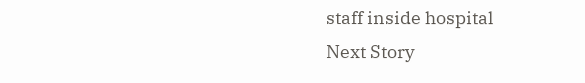staff inside hospital
Next Story